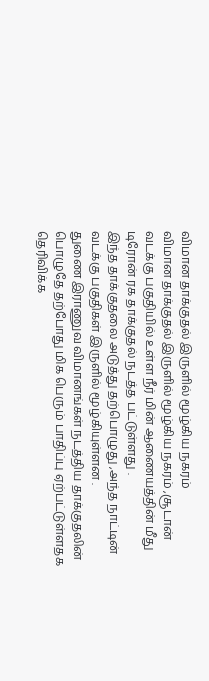விமான தாக்குதல் இருளில் மூழ்கிய நகரம்
விமான தாக்குதல் இருளில் மூழ்கிய நகரம் ,சூடான் வடக்கு பகுதியில் உள்ள நீர் மின் ஆணையத்தின் மீது டிரோன் ரக தாக்குதல் நடத்த பட்டுள்ளது .
இந்த தாக்குதலை அடுத்து தற்பொழுது ,அந்த நாட்டின் வடக்கு பகுதிகள் இருளில் மூழ்கியுள்ளன .
துணை இராணுவ விமானங்கள் நடத்திய தாக்குதலின் பொழுதே தற்போது மிக பெரும் பாதிப்பு ஏற்பட்டுள்ளதக தெரிவிக்க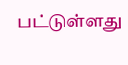பட்டுள்ளது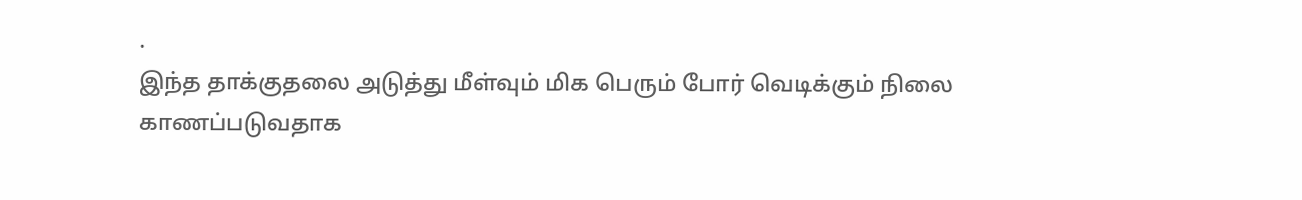.
இந்த தாக்குதலை அடுத்து மீள்வும் மிக பெரும் போர் வெடிக்கும் நிலை காணப்படுவதாக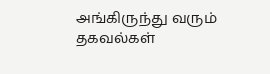அங்கிருந்து வரும் தகவல்கள்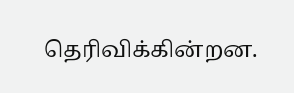தெரிவிக்கின்றன.